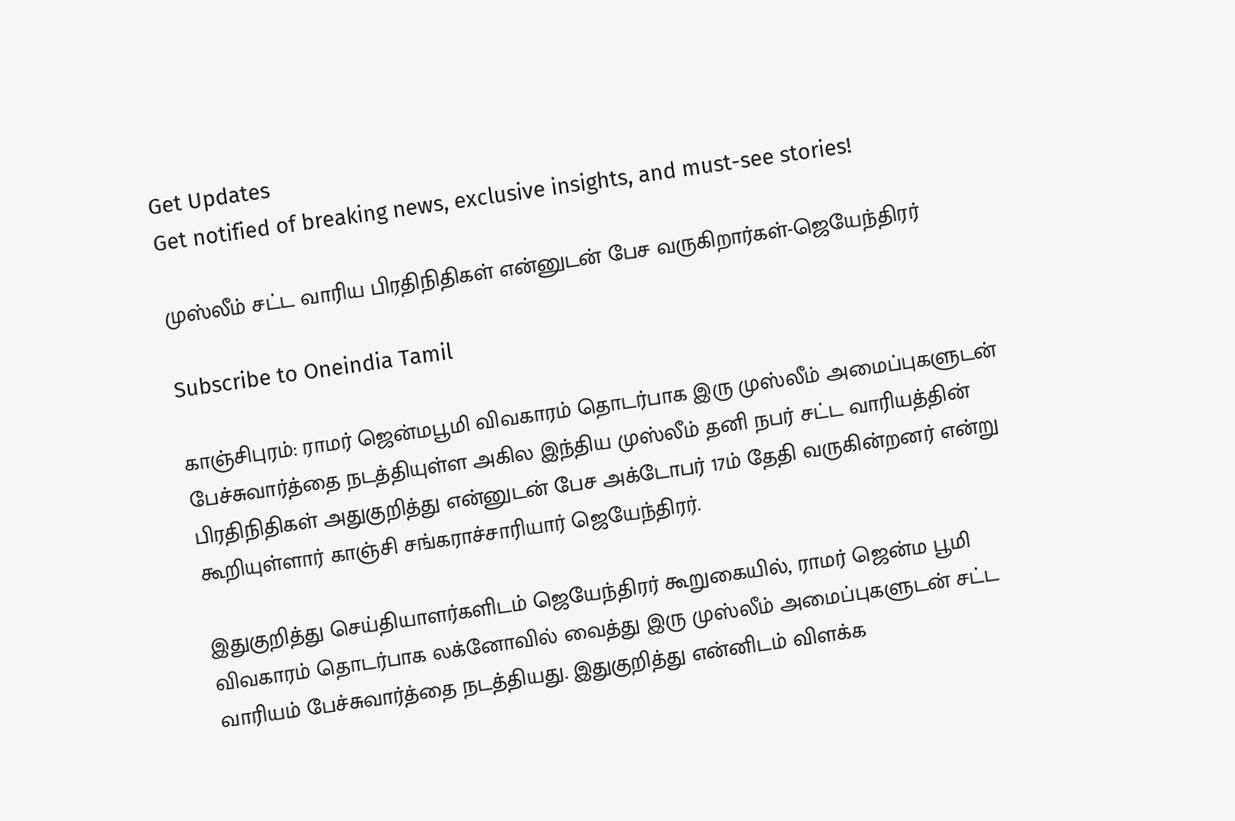Get Updates
Get notified of breaking news, exclusive insights, and must-see stories!

முஸ்லீம் சட்ட வாரிய பிரதிநிதிகள் என்னுடன் பேச வருகிறார்கள்-ஜெயேந்திரர்

Subscribe to Oneindia Tamil

காஞ்சிபுரம்: ராமர் ஜென்மபூமி விவகாரம் தொடர்பாக இரு முஸ்லீம் அமைப்புகளுடன் பேச்சுவார்த்தை நடத்தியுள்ள அகில இந்திய முஸ்லீம் தனி நபர் சட்ட வாரியத்தின் பிரதிநிதிகள் அதுகுறித்து என்னுடன் பேச அக்டோபர் 17ம் தேதி வருகின்றனர் என்று கூறியுள்ளார் காஞ்சி சங்கராச்சாரியார் ஜெயேந்திரர்.

இதுகுறித்து செய்தியாளர்களிடம் ஜெயேந்திரர் கூறுகையில், ராமர் ஜென்ம பூமி விவகாரம் தொடர்பாக லக்னோவில் வைத்து இரு முஸ்லீம் அமைப்புகளுடன் சட்ட வாரியம் பேச்சுவார்த்தை நடத்தியது. இதுகுறித்து என்னிடம் விளக்க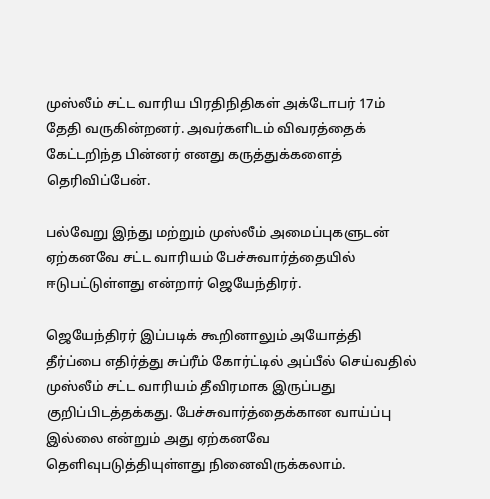முஸ்லீம் சட்ட வாரிய பிரதிநிதிகள் அக்டோபர் 17ம் தேதி வருகின்றனர். அவர்களிடம் விவரத்தைக் கேட்டறிந்த பின்னர் எனது கருத்துக்களைத் தெரிவிப்பேன்.

பல்வேறு இந்து மற்றும் முஸ்லீம் அமைப்புகளுடன் ஏற்கனவே சட்ட வாரியம் பேச்சுவார்த்தையில் ஈடுபட்டுள்ளது என்றார் ஜெயேந்திரர்.

ஜெயேந்திரர் இப்படிக் கூறினாலும் அயோத்தி தீர்ப்பை எதிர்த்து சுப்ரீம் கோர்ட்டில் அப்பீல் செய்வதில் முஸ்லீம் சட்ட வாரியம் தீவிரமாக இருப்பது குறிப்பிடத்தக்கது. பேச்சுவார்த்தைக்கான வாய்ப்பு இல்லை என்றும் அது ஏற்கனவே தெளிவுபடுத்தியுள்ளது நினைவிருக்கலாம்.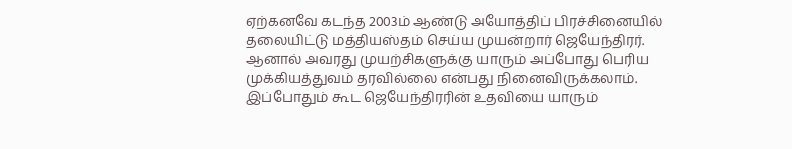ஏற்கனவே கடந்த 2003ம் ஆண்டு அயோத்திப் பிரச்சினையில் தலையிட்டு மத்தியஸ்தம் செய்ய முயன்றார் ஜெயேந்திரர். ஆனால் அவரது முயற்சிகளுக்கு யாரும் அப்போது பெரிய முக்கியத்துவம் தரவில்லை என்பது நினைவிருக்கலாம். இப்போதும் கூட ஜெயேந்திரரின் உதவியை யாரும்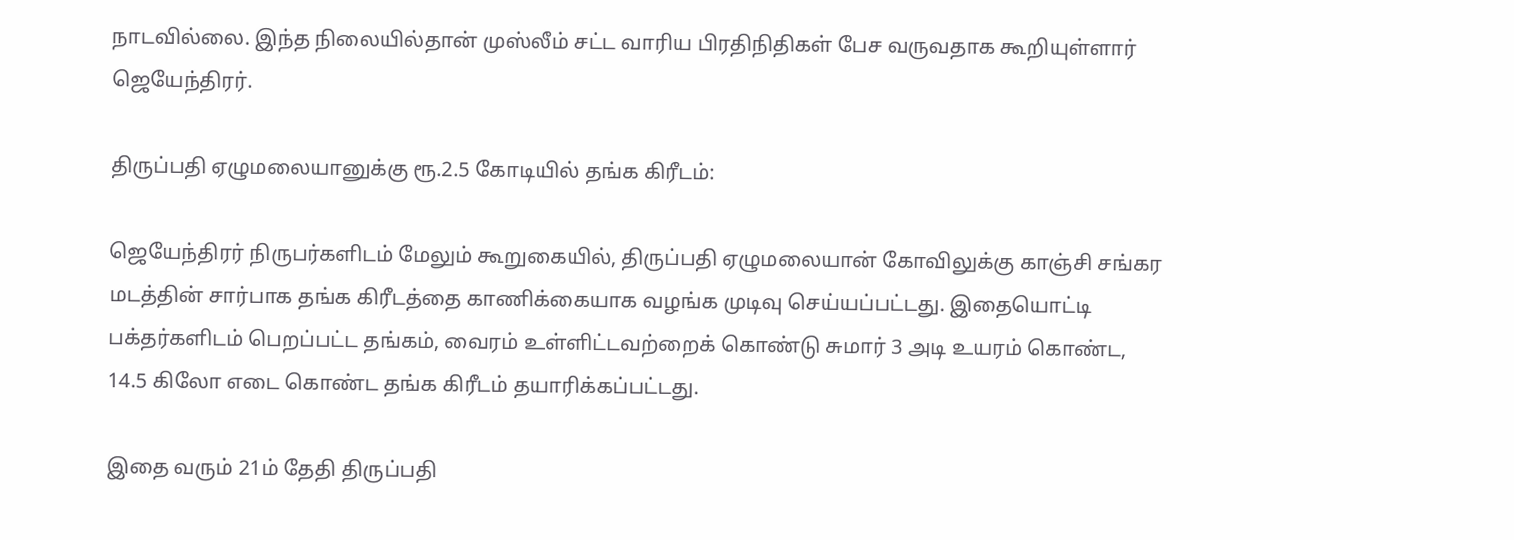நாடவில்லை. இந்த நிலையில்தான் முஸ்லீம் சட்ட வாரிய பிரதிநிதிகள் பேச வருவதாக கூறியுள்ளார் ஜெயேந்திரர்.

திருப்பதி ஏழுமலையானுக்கு ரூ.2.5 கோடியில் தங்க கிரீடம்:

ஜெயேந்திரர் நிருபர்களிடம் மேலும் கூறுகையில், திருப்பதி ஏழுமலையான் கோவிலுக்கு காஞ்சி சங்கர மடத்தின் சார்பாக தங்க கிரீடத்தை காணிக்கையாக வழங்க முடிவு செய்யப்பட்டது. இதையொட்டி பக்தர்களிடம் பெறப்பட்ட தங்கம், வைரம் உள்ளிட்டவற்றைக் கொண்டு சுமார் 3 அடி உயரம் கொண்ட, 14.5 கிலோ எடை கொண்ட தங்க கிரீடம் தயாரிக்கப்பட்டது.

இதை வரும் 21ம் தேதி திருப்பதி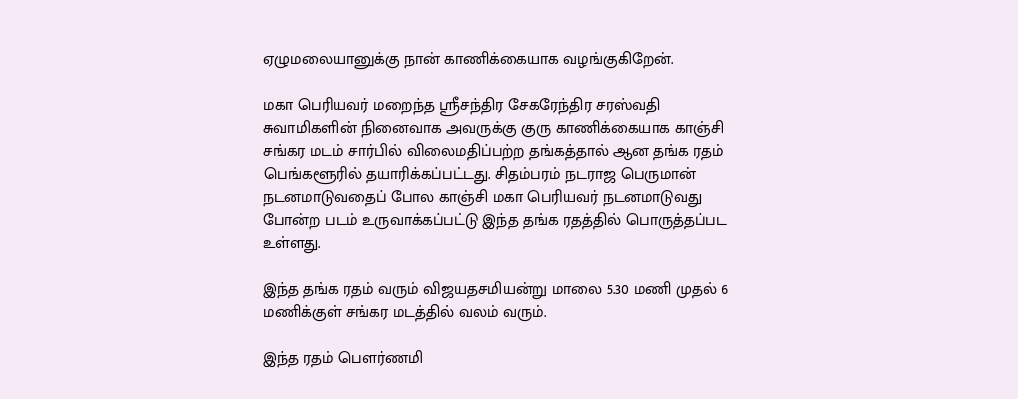ஏழுமலையானுக்கு நான் காணிக்கையாக வழங்குகிறேன்.

மகா பெரியவர் மறைந்த ஸ்ரீசந்திர சேகரேந்திர சரஸ்வதி சுவாமிகளின் நினைவாக அவருக்கு குரு காணிக்கையாக காஞ்சி சங்கர மடம் சார்பில் விலைமதிப்பற்ற தங்கத்தால் ஆன தங்க ரதம் பெங்களூரில் தயாரிக்கப்பட்டது. சிதம்பரம் நடராஜ பெருமான் நடனமாடுவதைப் போல காஞ்சி மகா பெரியவர் நடனமாடுவது போன்ற படம் உருவாக்கப்பட்டு இந்த தங்க ரதத்தில் பொருத்தப்பட உள்ளது.

இந்த தங்க ரதம் வரும் விஜயதசமியன்று மாலை 5.30 மணி முதல் 6 மணிக்குள் சங்கர மடத்தில் வலம் வரும்.

இந்த ரதம் பெளர்ணமி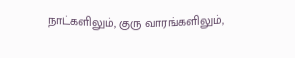நாட்களிலும், குரு வாரங்களிலும்,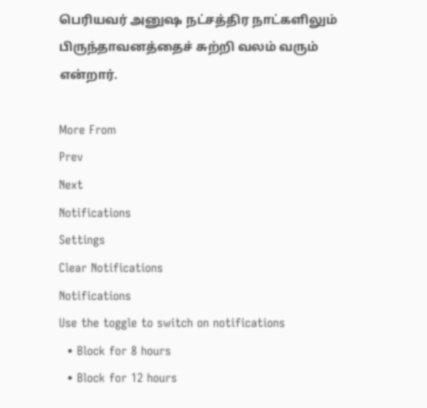பெரியவர் அனுஷ நட்சத்திர நாட்களிலும் பிருந்தாவனத்தைச் சுற்றி வலம் வரும் என்றார்.

More From
Prev
Next
Notifications
Settings
Clear Notifications
Notifications
Use the toggle to switch on notifications
  • Block for 8 hours
  • Block for 12 hours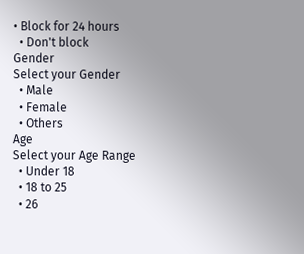• Block for 24 hours
  • Don't block
Gender
Select your Gender
  • Male
  • Female
  • Others
Age
Select your Age Range
  • Under 18
  • 18 to 25
  • 26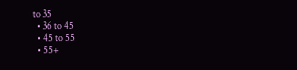to 35
  • 36 to 45
  • 45 to 55
  • 55+